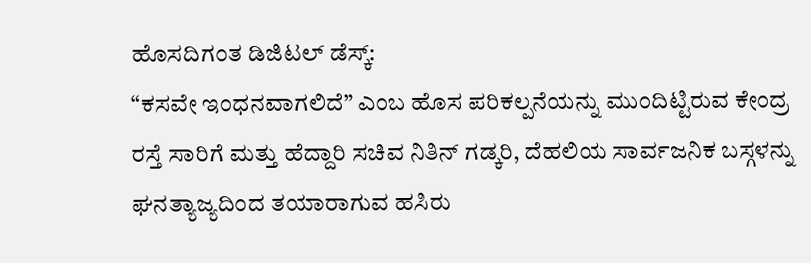ಹೊಸದಿಗಂತ ಡಿಜಿಟಲ್ ಡೆಸ್ಕ್:
“ಕಸವೇ ಇಂಧನವಾಗಲಿದೆ” ಎಂಬ ಹೊಸ ಪರಿಕಲ್ಪನೆಯನ್ನು ಮುಂದಿಟ್ಟಿರುವ ಕೇಂದ್ರ ರಸ್ತೆ ಸಾರಿಗೆ ಮತ್ತು ಹೆದ್ದಾರಿ ಸಚಿವ ನಿತಿನ್ ಗಡ್ಕರಿ, ದೆಹಲಿಯ ಸಾರ್ವಜನಿಕ ಬಸ್ಗಳನ್ನು ಘನತ್ಯಾಜ್ಯದಿಂದ ತಯಾರಾಗುವ ಹಸಿರು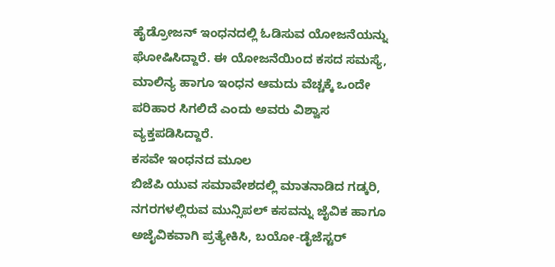ಹೈಡ್ರೋಜನ್ ಇಂಧನದಲ್ಲಿ ಓಡಿಸುವ ಯೋಜನೆಯನ್ನು ಘೋಷಿಸಿದ್ದಾರೆ. ಈ ಯೋಜನೆಯಿಂದ ಕಸದ ಸಮಸ್ಯೆ, ಮಾಲಿನ್ಯ ಹಾಗೂ ಇಂಧನ ಆಮದು ವೆಚ್ಚಕ್ಕೆ ಒಂದೇ ಪರಿಹಾರ ಸಿಗಲಿದೆ ಎಂದು ಅವರು ವಿಶ್ವಾಸ ವ್ಯಕ್ತಪಡಿಸಿದ್ದಾರೆ.
ಕಸವೇ ಇಂಧನದ ಮೂಲ
ಬಿಜೆಪಿ ಯುವ ಸಮಾವೇಶದಲ್ಲಿ ಮಾತನಾಡಿದ ಗಡ್ಕರಿ, ನಗರಗಳಲ್ಲಿರುವ ಮುನ್ಸಿಪಲ್ ಕಸವನ್ನು ಜೈವಿಕ ಹಾಗೂ ಅಜೈವಿಕವಾಗಿ ಪ್ರತ್ಯೇಕಿಸಿ, ಬಯೋ-ಡೈಜೆಸ್ಟರ್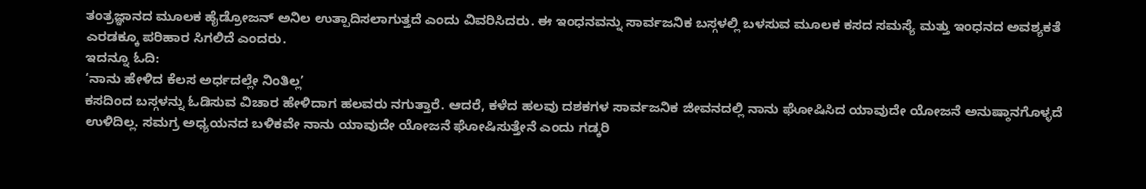ತಂತ್ರಜ್ಞಾನದ ಮೂಲಕ ಹೈಡ್ರೋಜನ್ ಅನಿಲ ಉತ್ಪಾದಿಸಲಾಗುತ್ತದೆ ಎಂದು ವಿವರಿಸಿದರು. ಈ ಇಂಧನವನ್ನು ಸಾರ್ವಜನಿಕ ಬಸ್ಗಳಲ್ಲಿ ಬಳಸುವ ಮೂಲಕ ಕಸದ ಸಮಸ್ಯೆ ಮತ್ತು ಇಂಧನದ ಅವಶ್ಯಕತೆ ಎರಡಕ್ಕೂ ಪರಿಹಾರ ಸಿಗಲಿದೆ ಎಂದರು.
ಇದನ್ನೂ ಓದಿ:
‘ನಾನು ಹೇಳಿದ ಕೆಲಸ ಅರ್ಧದಲ್ಲೇ ನಿಂತಿಲ್ಲ’
ಕಸದಿಂದ ಬಸ್ಗಳನ್ನು ಓಡಿಸುವ ವಿಚಾರ ಹೇಳಿದಾಗ ಹಲವರು ನಗುತ್ತಾರೆ. ಆದರೆ, ಕಳೆದ ಹಲವು ದಶಕಗಳ ಸಾರ್ವಜನಿಕ ಜೀವನದಲ್ಲಿ ನಾನು ಘೋಷಿಸಿದ ಯಾವುದೇ ಯೋಜನೆ ಅನುಷ್ಠಾನಗೊಳ್ಳದೆ ಉಳಿದಿಲ್ಲ. ಸಮಗ್ರ ಅಧ್ಯಯನದ ಬಳಿಕವೇ ನಾನು ಯಾವುದೇ ಯೋಜನೆ ಘೋಷಿಸುತ್ತೇನೆ ಎಂದು ಗಡ್ಕರಿ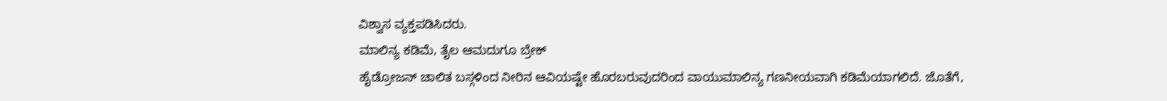ವಿಶ್ವಾಸ ವ್ಯಕ್ತಪಡಿಸಿದರು.
ಮಾಲಿನ್ಯ ಕಡಿಮೆ, ತೈಲ ಆಮದುಗೂ ಬ್ರೇಕ್
ಹೈಡ್ರೋಜನ್ ಚಾಲಿತ ಬಸ್ಗಳಿಂದ ನೀರಿನ ಆವಿಯಷ್ಟೇ ಹೊರಬರುವುದರಿಂದ ವಾಯುಮಾಲಿನ್ಯ ಗಣನೀಯವಾಗಿ ಕಡಿಮೆಯಾಗಲಿದೆ. ಜೊತೆಗೆ,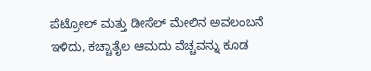ಪೆಟ್ರೋಲ್ ಮತ್ತು ಡೀಸೆಲ್ ಮೇಲಿನ ಅವಲಂಬನೆ ಇಳಿದು, ಕಚ್ಚಾತೈಲ ಆಮದು ವೆಚ್ಚವನ್ನು ಕೂಡ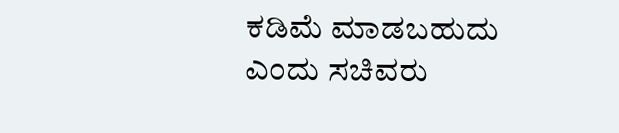ಕಡಿಮೆ ಮಾಡಬಹುದು ಎಂದು ಸಚಿವರು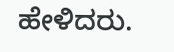ಹೇಳಿದರು.